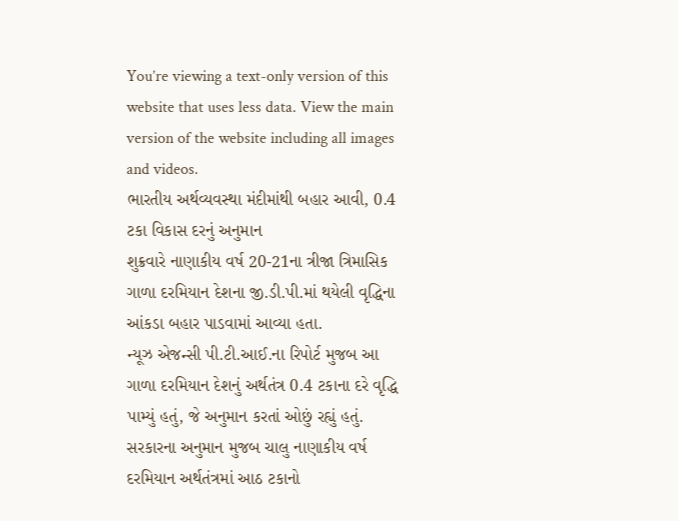You’re viewing a text-only version of this website that uses less data. View the main version of the website including all images and videos.
ભારતીય અર્થવ્યવસ્થા મંદીમાંથી બહાર આવી, 0.4 ટકા વિકાસ દરનું અનુમાન
શુક્રવારે નાણાકીય વર્ષ 20-21ના ત્રીજા ત્રિમાસિક ગાળા દરમિયાન દેશના જી.ડી.પી.માં થયેલી વૃદ્ધિના આંકડા બહાર પાડવામાં આવ્યા હતા.
ન્યૂઝ એજન્સી પી.ટી.આઈ.ના રિપોર્ટ મુજબ આ ગાળા દરમિયાન દેશનું અર્થતંત્ર 0.4 ટકાના દરે વૃદ્ધિ પામ્યું હતું, જે અનુમાન કરતાં ઓછું રહ્યું હતું.
સરકારના અનુમાન મુજબ ચાલુ નાણાકીય વર્ષ દરમિયાન અર્થતંત્રમાં આઠ ટકાનો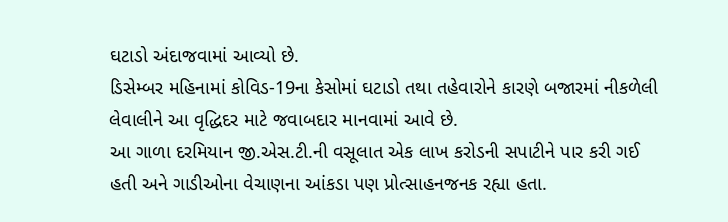ઘટાડો અંદાજવામાં આવ્યો છે.
ડિસેમ્બર મહિનામાં કોવિડ-19ના કેસોમાં ઘટાડો તથા તહેવારોને કારણે બજારમાં નીકળેલી લેવાલીને આ વૃદ્ધિદર માટે જવાબદાર માનવામાં આવે છે.
આ ગાળા દરમિયાન જી.એસ.ટી.ની વસૂલાત એક લાખ કરોડની સપાટીને પાર કરી ગઈ હતી અને ગાડીઓના વેચાણના આંકડા પણ પ્રોત્સાહનજનક રહ્યા હતા.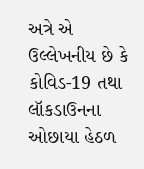અત્રે એ ઉલ્લેખનીય છે કે કોવિડ-19 તથા લૉકડાઉનના ઓછાયા હેઠળ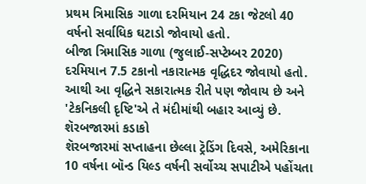પ્રથમ ત્રિમાસિક ગાળા દરમિયાન 24 ટકા જેટલો 40 વર્ષનો સર્વાધિક ઘટાડો જોવાયો હતો.
બીજા ત્રિમાસિક ગાળા (જુલાઈ-સપ્ટેમ્બર 2020) દરમિયાન 7.5 ટકાનો નકારાત્મક વૃદ્ધિદર જોવાયો હતો. આથી આ વૃદ્ધિને સકારાત્મક રીતે પણ જોવાય છે અને 'ટેકનિકલી દૃષ્ટિ'એ તે મંદીમાંથી બહાર આવ્યું છે.
શૅરબજારમાં કડાકો
શૅરબજારમાં સપ્તાહના છેલ્લા ટ્રૅડિંગ દિવસે, અમેરિકાના 10 વર્ષના બૉન્ડ યિલ્ડ વર્ષની સર્વોચ્ચ સપાટીએ પહોંચતા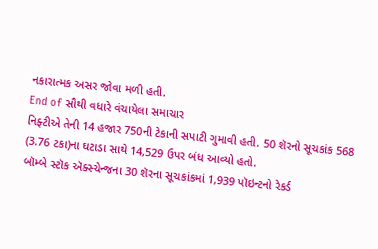નકારાત્મક અસર જોવા મળી હતી.
End of સૌથી વધારે વંચાયેલા સમાચાર
નિફ્ટીએ તેની 14 હજાર 750ની ટેકાની સપાટી ગુમાવી હતી. 50 શૅરનો સૂચકાંક 568 (3.76 ટકા)ના ઘટાડા સાથે 14,529 ઉપર બંધ આવ્યો હતો.
બૉમ્બે સ્ટૉક ઍક્સ્ચેન્જના 30 શૅરના સૂચકાંકમાં 1,939 પૉઇન્ટનો રેકર્ડ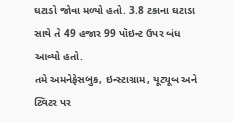ઘટાડો જોવા મળ્યો હતો. 3.8 ટકાના ઘટાડા સાથે તે 49 હજાર 99 પૉઇન્ટ ઉપર બંધ આવ્યો હતો.
તમે અમનેફેસબુક, ઇન્સ્ટાગ્રામ, યૂટ્યૂબ અને ટ્વિટર પર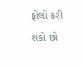ફોલો કરી શકો છો